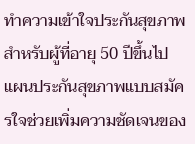ทำความเข้าใจประกันสุขภาพสำหรับผู้ที่อายุ 50 ปีขึ้นไป
แผนประกันสุขภาพแบบสมัครใจช่วยเพิ่มความชัดเจนของ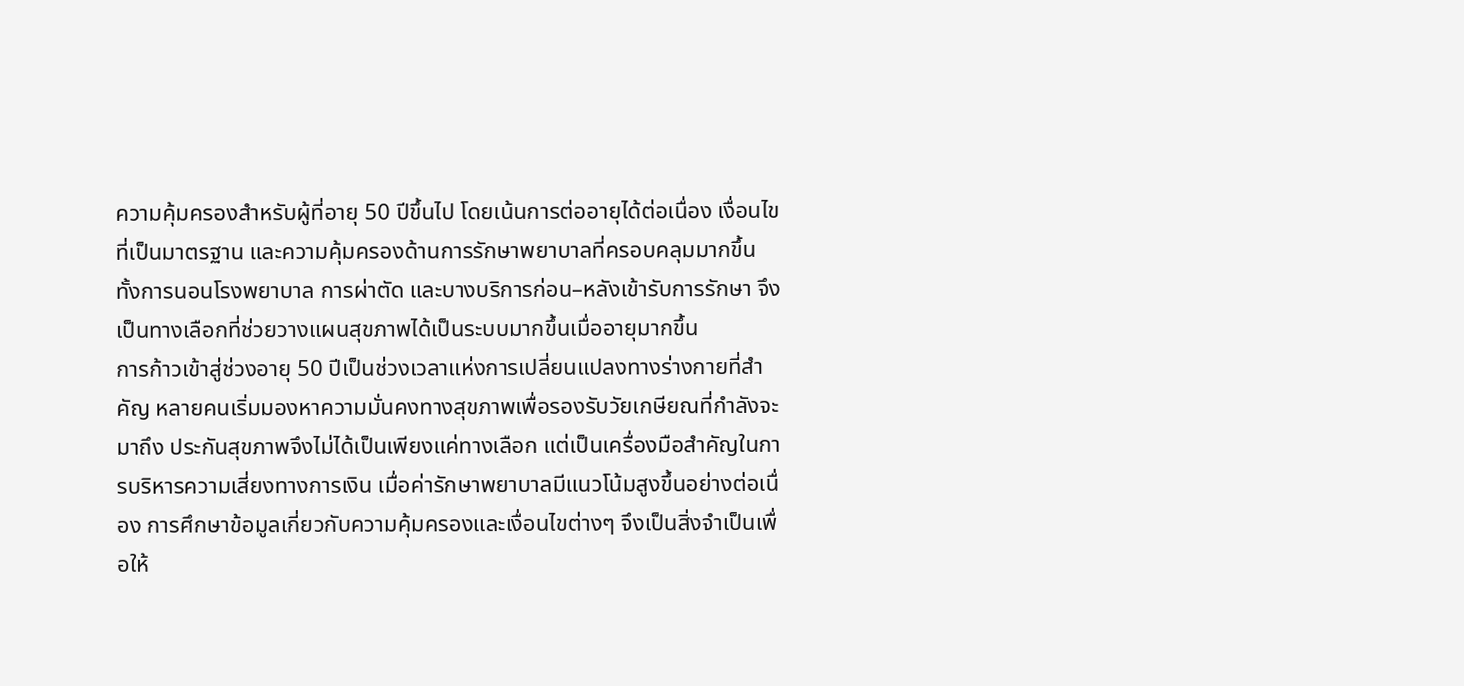ความคุ้มครองสำหรับผู้ที่อายุ 50 ปีขึ้นไป โดยเน้นการต่ออายุได้ต่อเนื่อง เงื่อนไขที่เป็นมาตรฐาน และความคุ้มครองด้านการรักษาพยาบาลที่ครอบคลุมมากขึ้น ทั้งการนอนโรงพยาบาล การผ่าตัด และบางบริการก่อน–หลังเข้ารับการรักษา จึงเป็นทางเลือกที่ช่วยวางแผนสุขภาพได้เป็นระบบมากขึ้นเมื่ออายุมากขึ้น
การก้าวเข้าสู่ช่วงอายุ 50 ปีเป็นช่วงเวลาแห่งการเปลี่ยนแปลงทางร่างกายที่สำคัญ หลายคนเริ่มมองหาความมั่นคงทางสุขภาพเพื่อรองรับวัยเกษียณที่กำลังจะมาถึง ประกันสุขภาพจึงไม่ได้เป็นเพียงแค่ทางเลือก แต่เป็นเครื่องมือสำคัญในการบริหารความเสี่ยงทางการเงิน เมื่อค่ารักษาพยาบาลมีแนวโน้มสูงขึ้นอย่างต่อเนื่อง การศึกษาข้อมูลเกี่ยวกับความคุ้มครองและเงื่อนไขต่างๆ จึงเป็นสิ่งจำเป็นเพื่อให้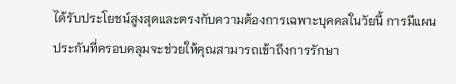ได้รับประโยชน์สูงสุดและตรงกับความต้องการเฉพาะบุคคลในวัยนี้ การมีแผนประกันที่ครอบคลุมจะช่วยให้คุณสามารถเข้าถึงการรักษา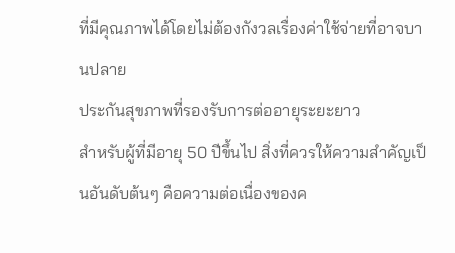ที่มีคุณภาพได้โดยไม่ต้องกังวลเรื่องค่าใช้จ่ายที่อาจบานปลาย
ประกันสุขภาพที่รองรับการต่ออายุระยะยาว
สำหรับผู้ที่มีอายุ 50 ปีขึ้นไป สิ่งที่ควรให้ความสำคัญเป็นอันดับต้นๆ คือความต่อเนื่องของค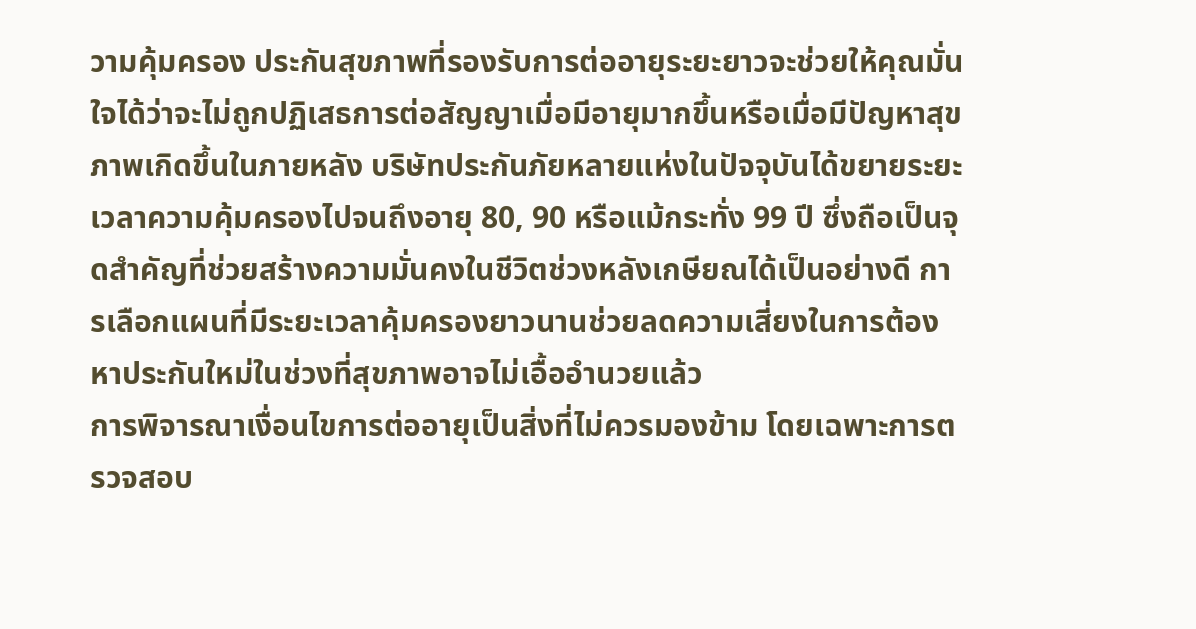วามคุ้มครอง ประกันสุขภาพที่รองรับการต่ออายุระยะยาวจะช่วยให้คุณมั่นใจได้ว่าจะไม่ถูกปฏิเสธการต่อสัญญาเมื่อมีอายุมากขึ้นหรือเมื่อมีปัญหาสุขภาพเกิดขึ้นในภายหลัง บริษัทประกันภัยหลายแห่งในปัจจุบันได้ขยายระยะเวลาความคุ้มครองไปจนถึงอายุ 80, 90 หรือแม้กระทั่ง 99 ปี ซึ่งถือเป็นจุดสำคัญที่ช่วยสร้างความมั่นคงในชีวิตช่วงหลังเกษียณได้เป็นอย่างดี การเลือกแผนที่มีระยะเวลาคุ้มครองยาวนานช่วยลดความเสี่ยงในการต้องหาประกันใหม่ในช่วงที่สุขภาพอาจไม่เอื้ออำนวยแล้ว
การพิจารณาเงื่อนไขการต่ออายุเป็นสิ่งที่ไม่ควรมองข้าม โดยเฉพาะการตรวจสอบ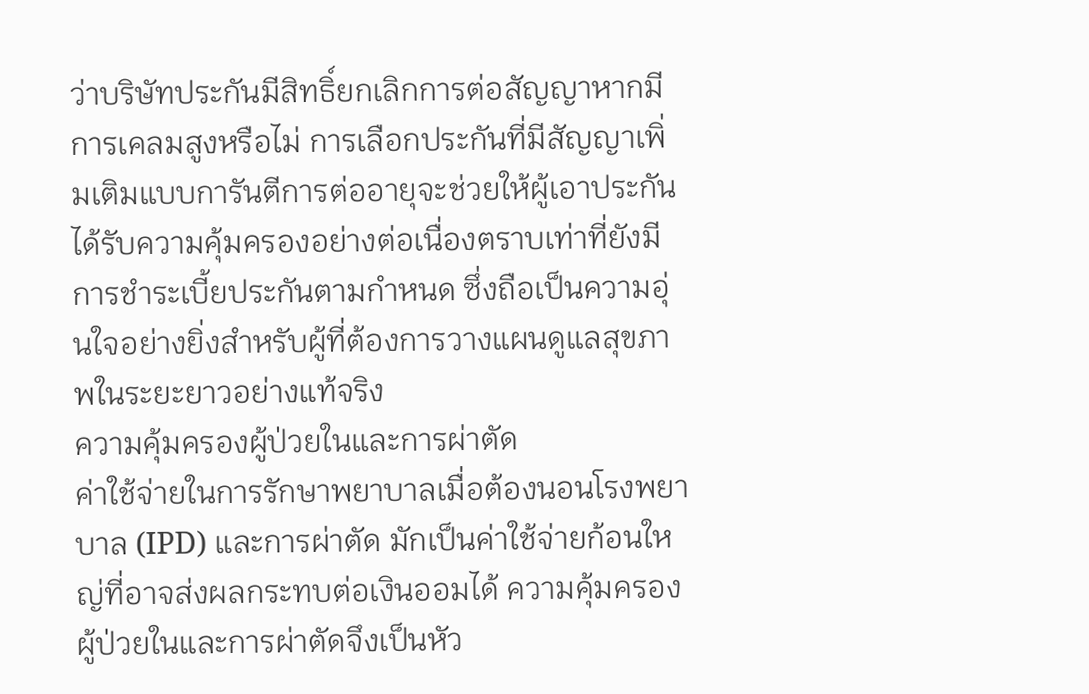ว่าบริษัทประกันมีสิทธิ์ยกเลิกการต่อสัญญาหากมีการเคลมสูงหรือไม่ การเลือกประกันที่มีสัญญาเพิ่มเติมแบบการันตีการต่ออายุจะช่วยให้ผู้เอาประกันได้รับความคุ้มครองอย่างต่อเนื่องตราบเท่าที่ยังมีการชำระเบี้ยประกันตามกำหนด ซึ่งถือเป็นความอุ่นใจอย่างยิ่งสำหรับผู้ที่ต้องการวางแผนดูแลสุขภาพในระยะยาวอย่างแท้จริง
ความคุ้มครองผู้ป่วยในและการผ่าตัด
ค่าใช้จ่ายในการรักษาพยาบาลเมื่อต้องนอนโรงพยาบาล (IPD) และการผ่าตัด มักเป็นค่าใช้จ่ายก้อนใหญ่ที่อาจส่งผลกระทบต่อเงินออมได้ ความคุ้มครองผู้ป่วยในและการผ่าตัดจึงเป็นหัว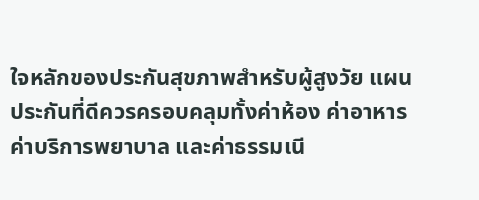ใจหลักของประกันสุขภาพสำหรับผู้สูงวัย แผนประกันที่ดีควรครอบคลุมทั้งค่าห้อง ค่าอาหาร ค่าบริการพยาบาล และค่าธรรมเนี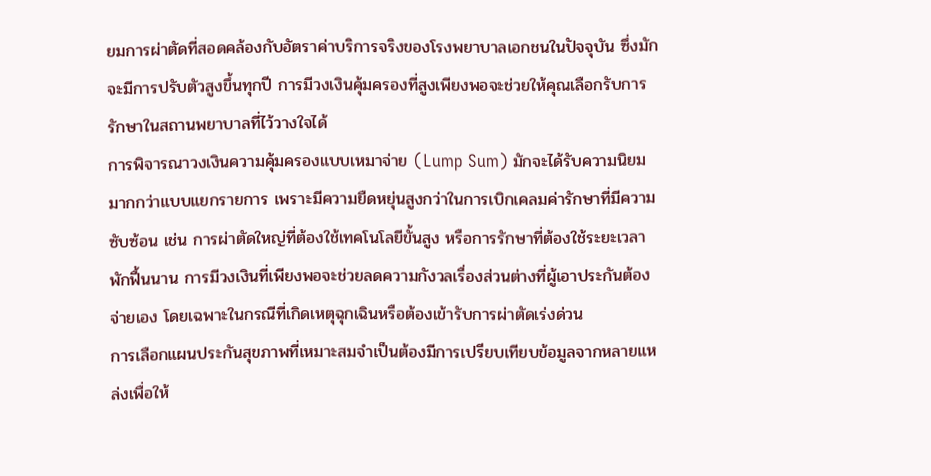ยมการผ่าตัดที่สอดคล้องกับอัตราค่าบริการจริงของโรงพยาบาลเอกชนในปัจจุบัน ซึ่งมักจะมีการปรับตัวสูงขึ้นทุกปี การมีวงเงินคุ้มครองที่สูงเพียงพอจะช่วยให้คุณเลือกรับการรักษาในสถานพยาบาลที่ไว้วางใจได้
การพิจารณาวงเงินความคุ้มครองแบบเหมาจ่าย (Lump Sum) มักจะได้รับความนิยมมากกว่าแบบแยกรายการ เพราะมีความยืดหยุ่นสูงกว่าในการเบิกเคลมค่ารักษาที่มีความซับซ้อน เช่น การผ่าตัดใหญ่ที่ต้องใช้เทคโนโลยีขั้นสูง หรือการรักษาที่ต้องใช้ระยะเวลาพักฟื้นนาน การมีวงเงินที่เพียงพอจะช่วยลดความกังวลเรื่องส่วนต่างที่ผู้เอาประกันต้องจ่ายเอง โดยเฉพาะในกรณีที่เกิดเหตุฉุกเฉินหรือต้องเข้ารับการผ่าตัดเร่งด่วน
การเลือกแผนประกันสุขภาพที่เหมาะสมจำเป็นต้องมีการเปรียบเทียบข้อมูลจากหลายแหล่งเพื่อให้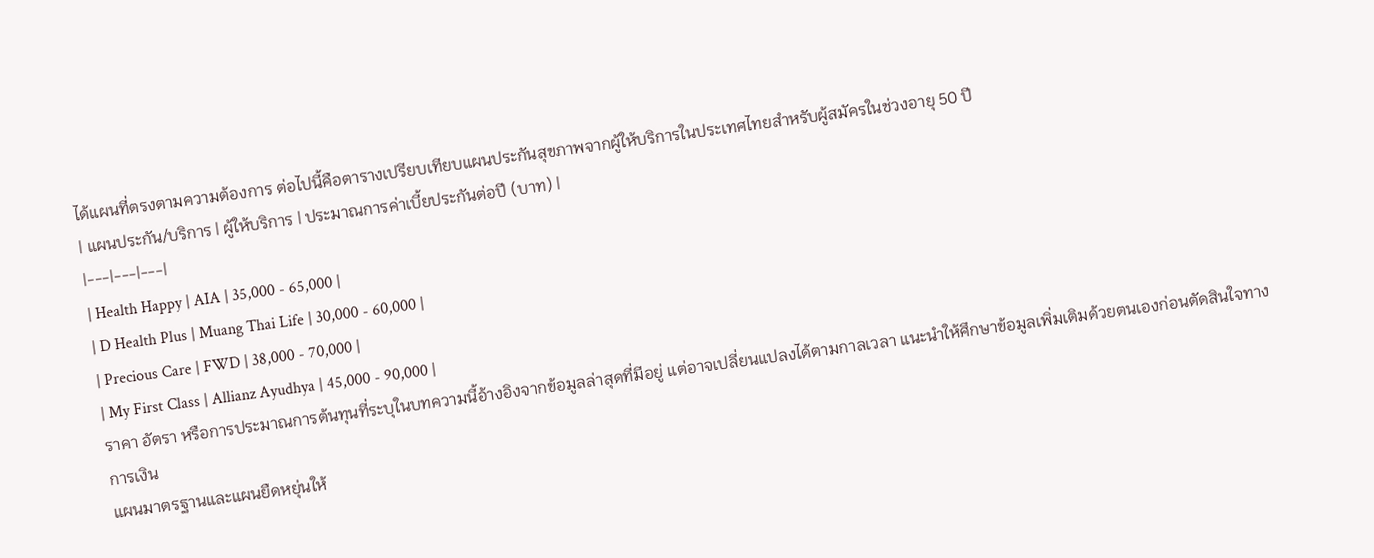ได้แผนที่ตรงตามความต้องการ ต่อไปนี้คือตารางเปรียบเทียบแผนประกันสุขภาพจากผู้ให้บริการในประเทศไทยสำหรับผู้สมัครในช่วงอายุ 50 ปี
| แผนประกัน/บริการ | ผู้ให้บริการ | ประมาณการค่าเบี้ยประกันต่อปี (บาท) |
|---|---|---|
| Health Happy | AIA | 35,000 - 65,000 |
| D Health Plus | Muang Thai Life | 30,000 - 60,000 |
| Precious Care | FWD | 38,000 - 70,000 |
| My First Class | Allianz Ayudhya | 45,000 - 90,000 |
ราคา อัตรา หรือการประมาณการต้นทุนที่ระบุในบทความนี้อ้างอิงจากข้อมูลล่าสุดที่มีอยู่ แต่อาจเปลี่ยนแปลงได้ตามกาลเวลา แนะนำให้ศึกษาข้อมูลเพิ่มเติมด้วยตนเองก่อนตัดสินใจทางการเงิน
แผนมาตรฐานและแผนยืดหยุ่นให้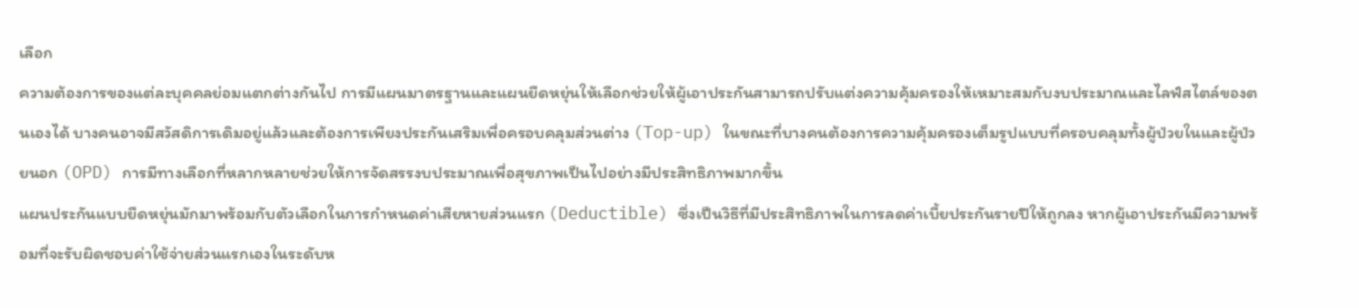เลือก
ความต้องการของแต่ละบุคคลย่อมแตกต่างกันไป การมีแผนมาตรฐานและแผนยืดหยุ่นให้เลือกช่วยให้ผู้เอาประกันสามารถปรับแต่งความคุ้มครองให้เหมาะสมกับงบประมาณและไลฟ์สไตล์ของตนเองได้ บางคนอาจมีสวัสดิการเดิมอยู่แล้วและต้องการเพียงประกันเสริมเพื่อครอบคลุมส่วนต่าง (Top-up) ในขณะที่บางคนต้องการความคุ้มครองเต็มรูปแบบที่ครอบคลุมทั้งผู้ป่วยในและผู้ป่วยนอก (OPD) การมีทางเลือกที่หลากหลายช่วยให้การจัดสรรงบประมาณเพื่อสุขภาพเป็นไปอย่างมีประสิทธิภาพมากขึ้น
แผนประกันแบบยืดหยุ่นมักมาพร้อมกับตัวเลือกในการกำหนดค่าเสียหายส่วนแรก (Deductible) ซึ่งเป็นวิธีที่มีประสิทธิภาพในการลดค่าเบี้ยประกันรายปีให้ถูกลง หากผู้เอาประกันมีความพร้อมที่จะรับผิดชอบค่าใช้จ่ายส่วนแรกเองในระดับห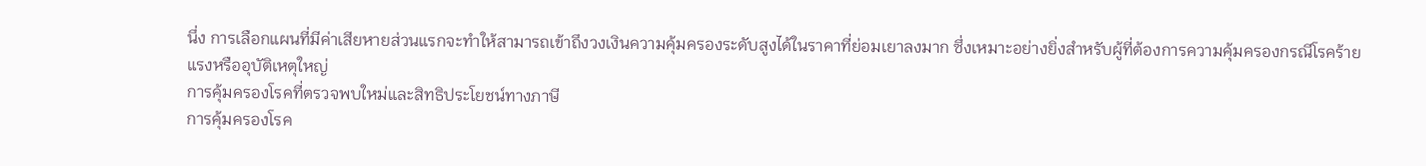นึ่ง การเลือกแผนที่มีค่าเสียหายส่วนแรกจะทำให้สามารถเข้าถึงวงเงินความคุ้มครองระดับสูงได้ในราคาที่ย่อมเยาลงมาก ซึ่งเหมาะอย่างยิ่งสำหรับผู้ที่ต้องการความคุ้มครองกรณีโรคร้ายแรงหรืออุบัติเหตุใหญ่
การคุ้มครองโรคที่ตรวจพบใหม่และสิทธิประโยชน์ทางภาษี
การคุ้มครองโรค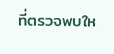ที่ตรวจพบให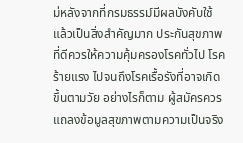ม่หลังจากที่กรมธรรม์มีผลบังคับใช้แล้วเป็นสิ่งสำคัญมาก ประกันสุขภาพที่ดีควรให้ความคุ้มครองโรคทั่วไป โรคร้ายแรง ไปจนถึงโรคเรื้อรังที่อาจเกิดขึ้นตามวัย อย่างไรก็ตาม ผู้สมัครควรแถลงข้อมูลสุขภาพตามความเป็นจริง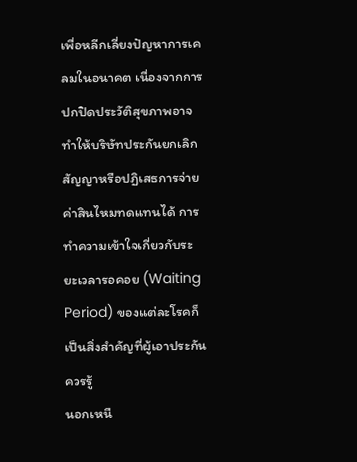เพื่อหลีกเลี่ยงปัญหาการเคลมในอนาคต เนื่องจากการปกปิดประวัติสุขภาพอาจทำให้บริษัทประกันยกเลิกสัญญาหรือปฏิเสธการจ่ายค่าสินไหมทดแทนได้ การทำความเข้าใจเกี่ยวกับระยะเวลารอคอย (Waiting Period) ของแต่ละโรคก็เป็นสิ่งสำคัญที่ผู้เอาประกันควรรู้
นอกเหนื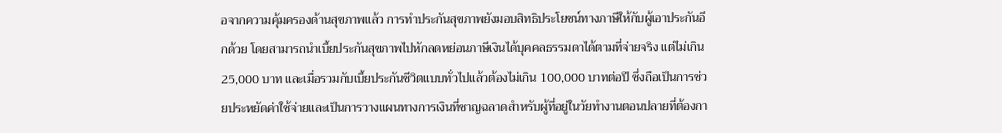อจากความคุ้มครองด้านสุขภาพแล้ว การทำประกันสุขภาพยังมอบสิทธิประโยชน์ทางภาษีให้กับผู้เอาประกันอีกด้วย โดยสามารถนำเบี้ยประกันสุขภาพไปหักลดหย่อนภาษีเงินได้บุคคลธรรมดาได้ตามที่จ่ายจริง แต่ไม่เกิน 25,000 บาท และเมื่อรวมกับเบี้ยประกันชีวิตแบบทั่วไปแล้วต้องไม่เกิน 100,000 บาทต่อปี ซึ่งถือเป็นการช่วยประหยัดค่าใช้จ่ายและเป็นการวางแผนทางการเงินที่ชาญฉลาดสำหรับผู้ที่อยู่ในวัยทำงานตอนปลายที่ต้องกา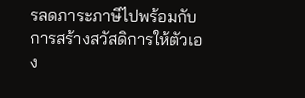รลดภาระภาษีไปพร้อมกับการสร้างสวัสดิการให้ตัวเอง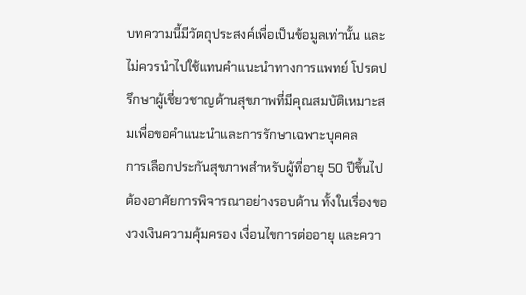บทความนี้มีวัตถุประสงค์เพื่อเป็นข้อมูลเท่านั้น และไม่ควรนำไปใช้แทนคำแนะนำทางการแพทย์ โปรดปรึกษาผู้เชี่ยวชาญด้านสุขภาพที่มีคุณสมบัติเหมาะสมเพื่อขอคำแนะนำและการรักษาเฉพาะบุคคล
การเลือกประกันสุขภาพสำหรับผู้ที่อายุ 50 ปีขึ้นไปต้องอาศัยการพิจารณาอย่างรอบด้าน ทั้งในเรื่องของวงเงินความคุ้มครอง เงื่อนไขการต่ออายุ และควา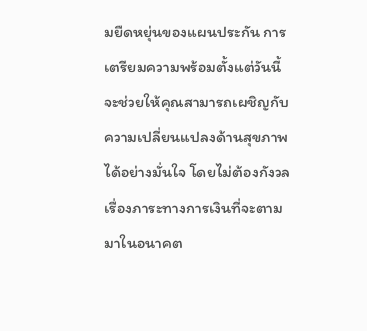มยืดหยุ่นของแผนประกัน การเตรียมความพร้อมตั้งแต่วันนี้จะช่วยให้คุณสามารถเผชิญกับความเปลี่ยนแปลงด้านสุขภาพได้อย่างมั่นใจ โดยไม่ต้องกังวลเรื่องภาระทางการเงินที่จะตามมาในอนาคต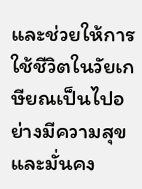และช่วยให้การใช้ชีวิตในวัยเกษียณเป็นไปอย่างมีความสุขและมั่นคง